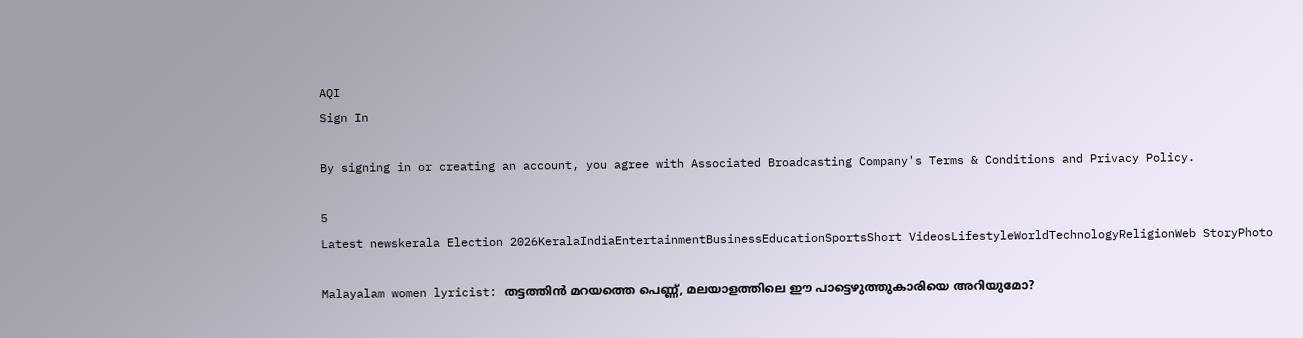AQI
Sign In

By signing in or creating an account, you agree with Associated Broadcasting Company's Terms & Conditions and Privacy Policy.

5
Latest newskerala Election 2026KeralaIndiaEntertainmentBusinessEducationSportsShort VideosLifestyleWorldTechnologyReligionWeb StoryPhoto

Malayalam women lyricist: തട്ടത്തിൻ മറയത്തെ പെണ്ണ്, മലയാളത്തിലെ ഈ പാട്ടെഴുത്തുകാരിയെ അറിയുമോ?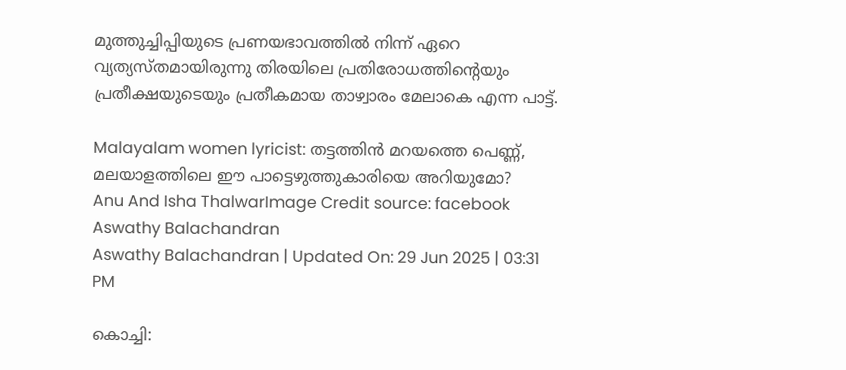മുത്തുച്ചിപ്പിയുടെ പ്രണയഭാവത്തിൽ നിന്ന് ഏറെ വ്യത്യസ്തമായിരുന്നു തിരയിലെ പ്രതിരോധത്തിന്റെയും പ്രതീക്ഷയുടെയും പ്രതീകമായ താഴ്വാരം മേലാകെ എന്ന പാട്ട്.

Malayalam women lyricist: തട്ടത്തിൻ മറയത്തെ പെണ്ണ്, മലയാളത്തിലെ ഈ പാട്ടെഴുത്തുകാരിയെ അറിയുമോ?
Anu And Isha ThalwarImage Credit source: facebook
Aswathy Balachandran
Aswathy Balachandran | Updated On: 29 Jun 2025 | 03:31 PM

കൊച്ചി: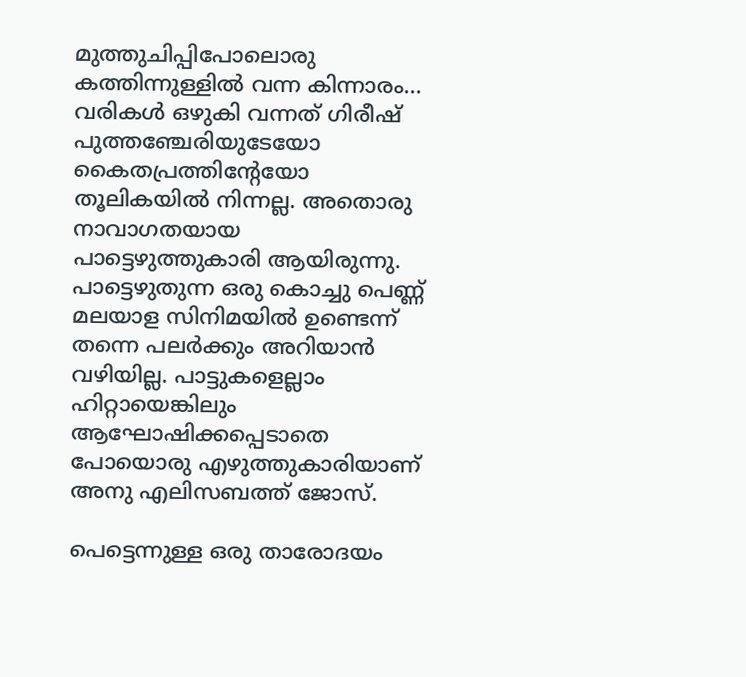മുത്തുചിപ്പിപോലൊരു കത്തിന്നുള്ളിൽ വന്ന കിന്നാരം… വരികൾ ഒഴുകി വന്നത് ഗിരീഷ് പുത്തഞ്ചേരിയുടേയോ കൈതപ്രത്തിന്റേയോ തൂലികയിൽ നിന്നല്ല. അതൊരു നാവാഗതയായ പാട്ടെഴുത്തുകാരി ആയിരുന്നു. പാട്ടെഴുതുന്ന ഒരു കൊച്ചു പെണ്ണ് മലയാള സിനിമയിൽ ഉണ്ടെന്ന് തന്നെ പലർക്കും അറിയാൻ വഴിയില്ല. പാട്ടുകളെല്ലാം ഹിറ്റായെങ്കിലും ആഘോഷിക്കപ്പെടാതെ പോയൊരു എഴുത്തുകാരിയാണ് അനു എലിസബത്ത് ജോസ്.

പെട്ടെന്നുള്ള ഒരു താരോദയം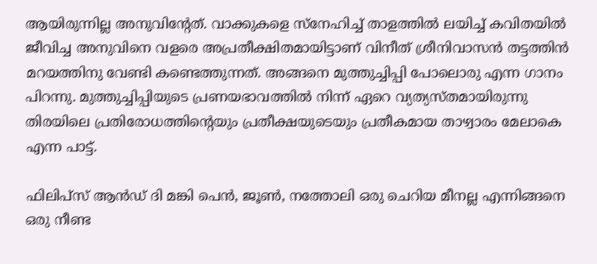ആയിരുന്നില്ല അനുവിന്റേത്. വാക്കുകളെ സ്നേഹിച്ച് താളത്തിൽ ലയിച്ച് കവിതയിൽ ജീവിച്ച അനുവിനെ വളരെ അപ്രതീക്ഷിതമായിട്ടാണ് വിനീത് ശ്രീനിവാസൻ തട്ടത്തിൻ മറയത്തിനു വേണ്ടി കണ്ടെത്തുന്നത്. അങ്ങനെ മുത്തുച്ചിപ്പി പോലൊരു എന്ന ഗാനം പിറന്നു. മുത്തുച്ചിപ്പിയുടെ പ്രണയഭാവത്തിൽ നിന്ന് ഏറെ വ്യത്യസ്തമായിരുന്നു തിരയിലെ പ്രതിരോധത്തിന്റെയും പ്രതീക്ഷയുടെയും പ്രതീകമായ താഴ്വാരം മേലാകെ എന്ന പാട്ട്.

ഫിലിപ്സ് ആൻഡ് ദി മങ്കി പെൻ, ജൂൺ, നത്തോലി ഒരു ചെറിയ മീനല്ല എന്നിങ്ങനെ ഒരു നീണ്ട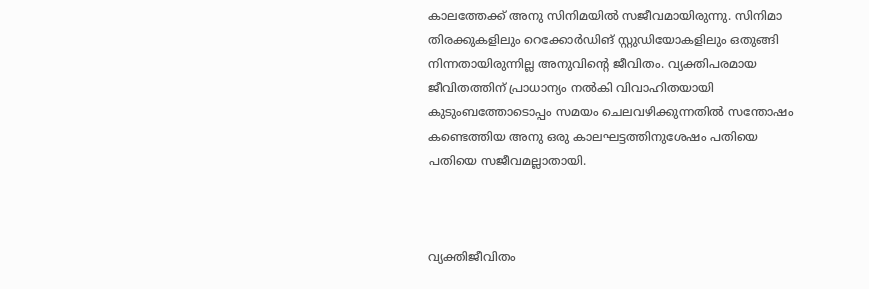കാലത്തേക്ക് അനു സിനിമയിൽ സജീവമായിരുന്നു. സിനിമാ തിരക്കുകളിലും റെക്കോർഡിങ് സ്റ്റുഡിയോകളിലും ഒതുങ്ങി നിന്നതായിരുന്നില്ല അനുവിന്റെ ജീവിതം. വ്യക്തിപരമായ ജീവിതത്തിന് പ്രാധാന്യം നൽകി വിവാഹിതയായി കുടുംബത്തോടൊപ്പം സമയം ചെലവഴിക്കുന്നതിൽ സന്തോഷം കണ്ടെത്തിയ അനു ഒരു കാലഘട്ടത്തിനുശേഷം പതിയെ പതിയെ സജീവമല്ലാതായി.



വ്യക്തിജീവിതം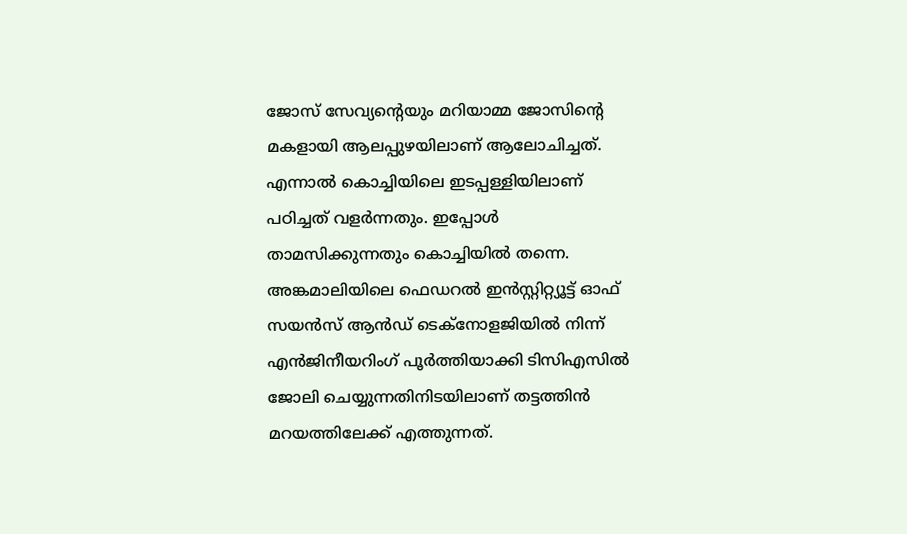ജോസ് സേവ്യന്റെയും മറിയാമ്മ ജോസിന്റെ മകളായി ആലപ്പുഴയിലാണ് ആലോചിച്ചത്. എന്നാൽ കൊച്ചിയിലെ ഇടപ്പള്ളിയിലാണ് പഠിച്ചത് വളർന്നതും. ഇപ്പോൾ താമസിക്കുന്നതും കൊച്ചിയിൽ തന്നെ. അങ്കമാലിയിലെ ഫെഡറൽ ഇൻസ്റ്റിറ്റ്യൂട്ട് ഓഫ് സയൻസ് ആൻഡ് ടെക്നോളജിയിൽ നിന്ന് എൻജിനീയറിംഗ് പൂർത്തിയാക്കി ടിസിഎസിൽ ജോലി ചെയ്യുന്നതിനിടയിലാണ് തട്ടത്തിൻ മറയത്തിലേക്ക് എത്തുന്നത്.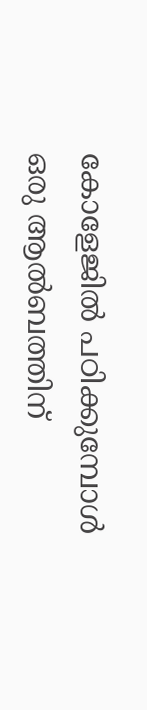കോളേജിൽ പഠിക്കുമ്പോൾ ഒരു ആൽബത്തിന്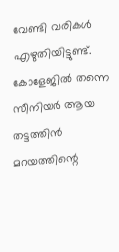വേണ്ടി വരികൾ എഴുതിയിട്ടുണ്ട്. കോളേജിൽ തന്നെ സീനിയർ ആയ തട്ടത്തിൻ മറയത്തിന്റെ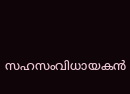സഹസംവിധായകൻ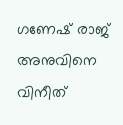ഗണേഷ് രാജ് അനുവിനെ വിനീത്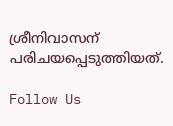ശ്രീനിവാസന് പരിചയപ്പെടുത്തിയത്.

Follow Us